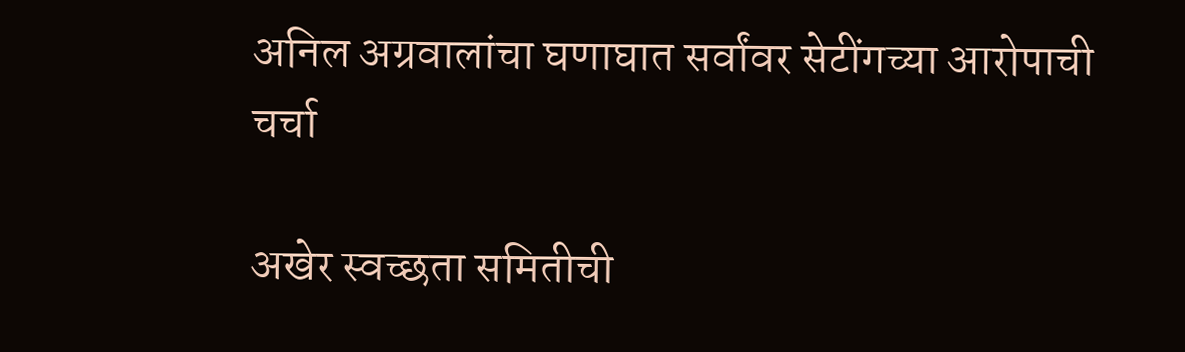अनिल अग्रवालांचा घणाघात सर्वांवर सेटींगच्या आरोपाची चर्चा

अखेर स्वच्छता समितीची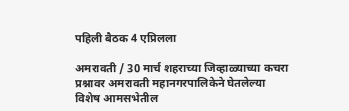पहिली बैठक 4 एप्रिलला

अमरावती / 30 मार्च शहराच्या जिव्हाळ्याच्या कचरा प्रश्नावर अमरावती महानगरपालिकेने घेतलेल्या विशेष आमसभेतील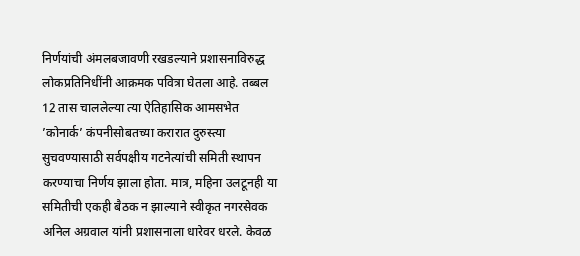निर्णयांची अंमलबजावणी रखडल्याने प्रशासनाविरुद्ध लोकप्रतिनिधींनी आक्रमक पवित्रा घेतला आहे. तब्बल 12 तास चाललेल्या त्या ऐतिहासिक आमसभेत ’कोनार्क’ कंपनीसोबतच्या करारात दुरुस्त्या सुचवण्यासाठी सर्वपक्षीय गटनेत्यांची समिती स्थापन करण्याचा निर्णय झाला होता. मात्र, महिना उलटूनही या समितीची एकही बैठक न झाल्याने स्वीकृत नगरसेवक अनिल अग्रवाल यांनी प्रशासनाला धारेवर धरले. केवळ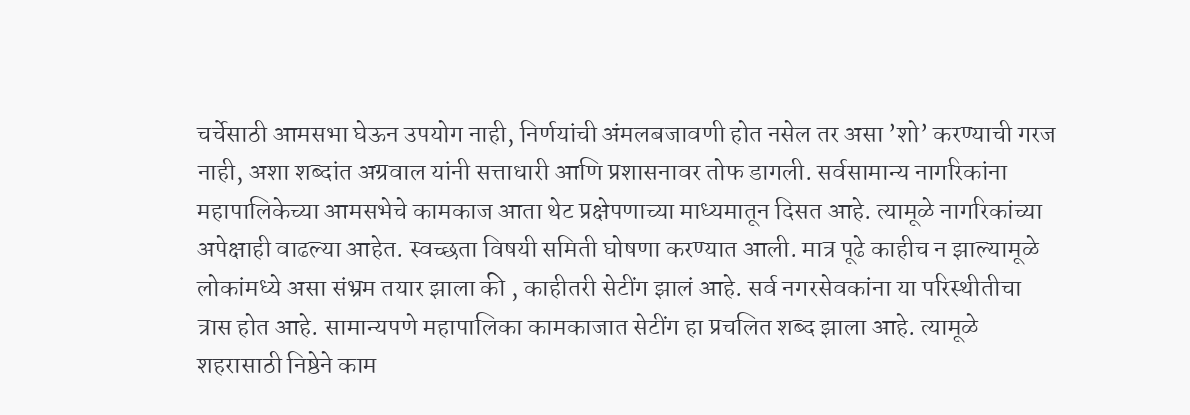चर्चेसाठी आमसभा घेऊन उपयोग नाही, निर्णयांची अंमलबजावणी होत नसेल तर असा ’शो’ करण्याची गरज नाही, अशा शब्दांत अग्रवाल यांनी सत्ताधारी आणि प्रशासनावर तोफ डागली. सर्वसामान्य नागरिकांना महापालिकेच्या आमसभेचे कामकाज आता थेट प्रक्षेपणाच्या माध्यमातून दिसत आहे. त्यामूळे नागरिकांच्या अपेक्षाही वाढल्या आहेत. स्वच्छता विषयी समिती घोषणा करण्यात आली. मात्र पूढे काहीच न झाल्यामूळे लोकांमध्ये असा संभ्रम तयार झाला की , काहीतरी सेटींग झालं आहे. सर्व नगरसेवकांना या परिस्थीतीचा त्रास होत आहे. सामान्यपणे महापालिका कामकाजात सेटींग हा प्रचलित शब्द झाला आहे. त्यामूळे शहरासाठी निष्ठेने काम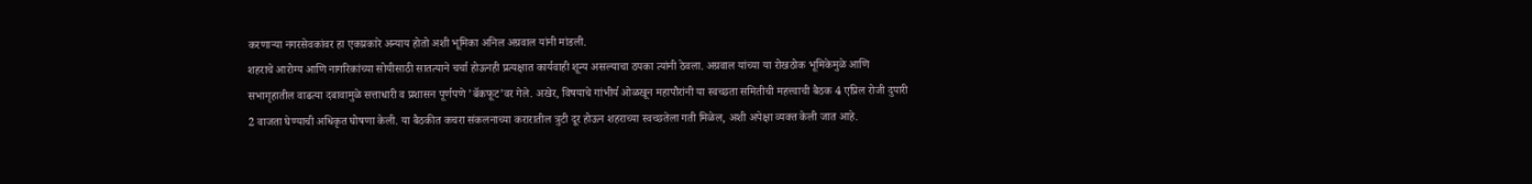करणार्‍या नगरसेवकांवर हा एकप्रकारे अन्याय होतो अशी भूमिका अनिल अग्रवाल यांनी मांडली.
शहराचे आरोग्य आणि नागरिकांच्या सोयीसाठी सातत्याने चर्चा होऊनही प्रत्यक्षात कार्यवाही शून्य असल्याचा ठपका त्यांनी ठेवला. अग्रवाल यांच्या या रोखठोक भूमिकेमुळे आणि सभागृहातील वाढत्या दबावामुळे सत्ताधारी व प्रशासन पूर्णपणे ’बॅकफूट’वर गेले. अखेर, विषयाचे गांभीर्य ओळखून महापौरांनी या स्वच्छता समितीची महत्त्वाची बैठक 4 एप्रिल रोजी दुपारी 2 वाजता घेण्याची अधिकृत घोषणा केली. या बैठकीत कचरा संकलनाच्या करारातील त्रुटी दूर होऊन शहराच्या स्वच्छतेला गती मिळेल, अशी अपेक्षा व्यक्त केली जात आहे.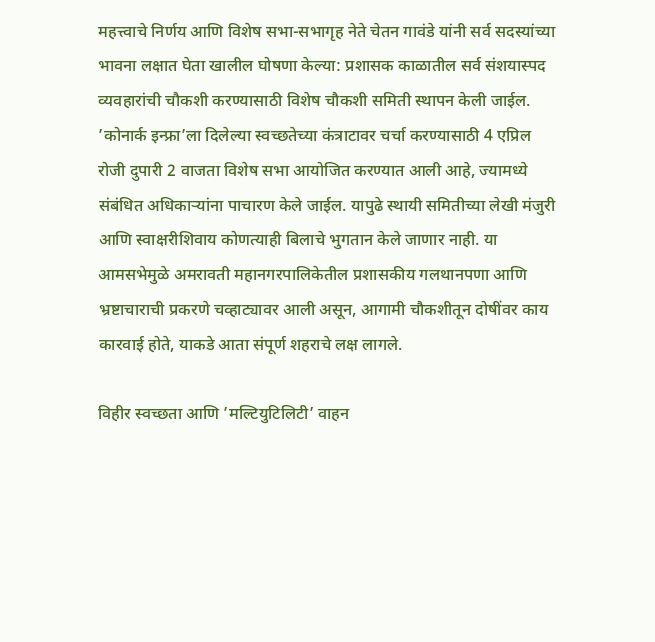महत्त्वाचे निर्णय आणि विशेष सभा-सभागृह नेते चेतन गावंडे यांनी सर्व सदस्यांच्या भावना लक्षात घेता खालील घोषणा केल्या: प्रशासक काळातील सर्व संशयास्पद व्यवहारांची चौकशी करण्यासाठी विशेष चौकशी समिती स्थापन केली जाईल. ’कोनार्क इन्फ्रा’ला दिलेल्या स्वच्छतेच्या कंत्राटावर चर्चा करण्यासाठी 4 एप्रिल रोजी दुपारी 2 वाजता विशेष सभा आयोजित करण्यात आली आहे, ज्यामध्ये संबंधित अधिकार्‍यांना पाचारण केले जाईल. यापुढे स्थायी समितीच्या लेखी मंजुरी आणि स्वाक्षरीशिवाय कोणत्याही बिलाचे भुगतान केले जाणार नाही. या आमसभेमुळे अमरावती महानगरपालिकेतील प्रशासकीय गलथानपणा आणि भ्रष्टाचाराची प्रकरणे चव्हाट्यावर आली असून, आगामी चौकशीतून दोषींवर काय कारवाई होते, याकडे आता संपूर्ण शहराचे लक्ष लागले.

विहीर स्वच्छता आणि ’मल्टियुटिलिटी’ वाहन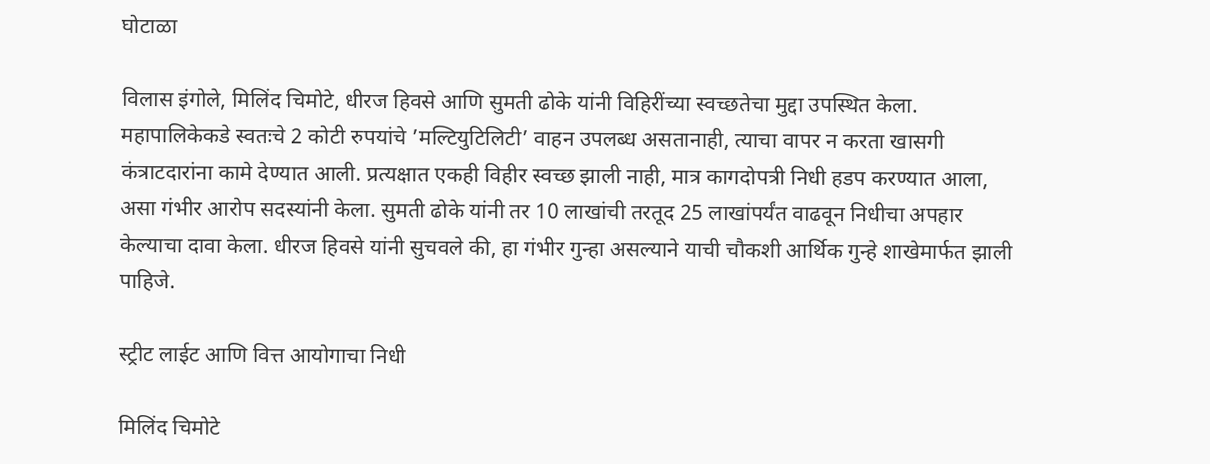घोटाळा

विलास इंगोले, मिलिंद चिमोटे, धीरज हिवसे आणि सुमती ढोके यांनी विहिरींच्या स्वच्छतेचा मुद्दा उपस्थित केला. महापालिकेकडे स्वतःचे 2 कोटी रुपयांचे ’मल्टियुटिलिटी’ वाहन उपलब्ध असतानाही, त्याचा वापर न करता खासगी कंत्राटदारांना कामे देण्यात आली. प्रत्यक्षात एकही विहीर स्वच्छ झाली नाही, मात्र कागदोपत्री निधी हडप करण्यात आला, असा गंभीर आरोप सदस्यांनी केला. सुमती ढोके यांनी तर 10 लाखांची तरतूद 25 लाखांपर्यंत वाढवून निधीचा अपहार केल्याचा दावा केला. धीरज हिवसे यांनी सुचवले की, हा गंभीर गुन्हा असल्याने याची चौकशी आर्थिक गुन्हे शाखेमार्फत झाली पाहिजे.

स्ट्रीट लाईट आणि वित्त आयोगाचा निधी

मिलिंद चिमोटे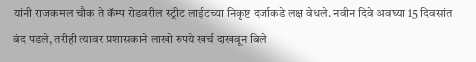यांनी राजकमल चौक ते कॅम्प रोडवरील स्ट्रीट लाईटच्या निकृष्ट दर्जाकडे लक्ष वेधले. नवीन दिवे अवघ्या 15 दिवसांत बंद पडले, तरीही त्यावर प्रशासकाने लाखो रुपये खर्च दाखवून बिले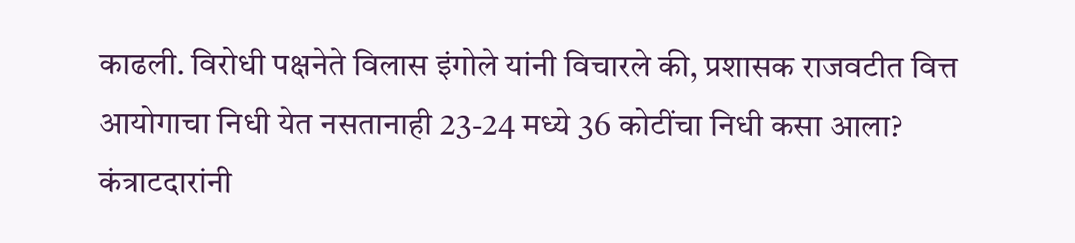काढली. विरोधी पक्षनेते विलास इंगोले यांनी विचारले की, प्रशासक राजवटीत वित्त आयोगाचा निधी येत नसतानाही 23-24 मध्ये 36 कोटींचा निधी कसा आला? कंत्राटदारांनी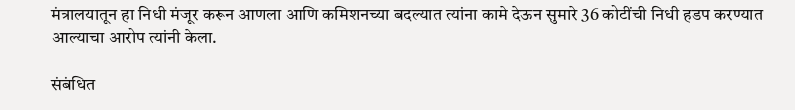मंत्रालयातून हा निधी मंजूर करून आणला आणि कमिशनच्या बदल्यात त्यांना कामे देऊन सुमारे 36 कोटींची निधी हडप करण्यात आल्याचा आरोप त्यांनी केला.

संबंधित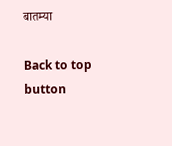बातम्या

Back to top button